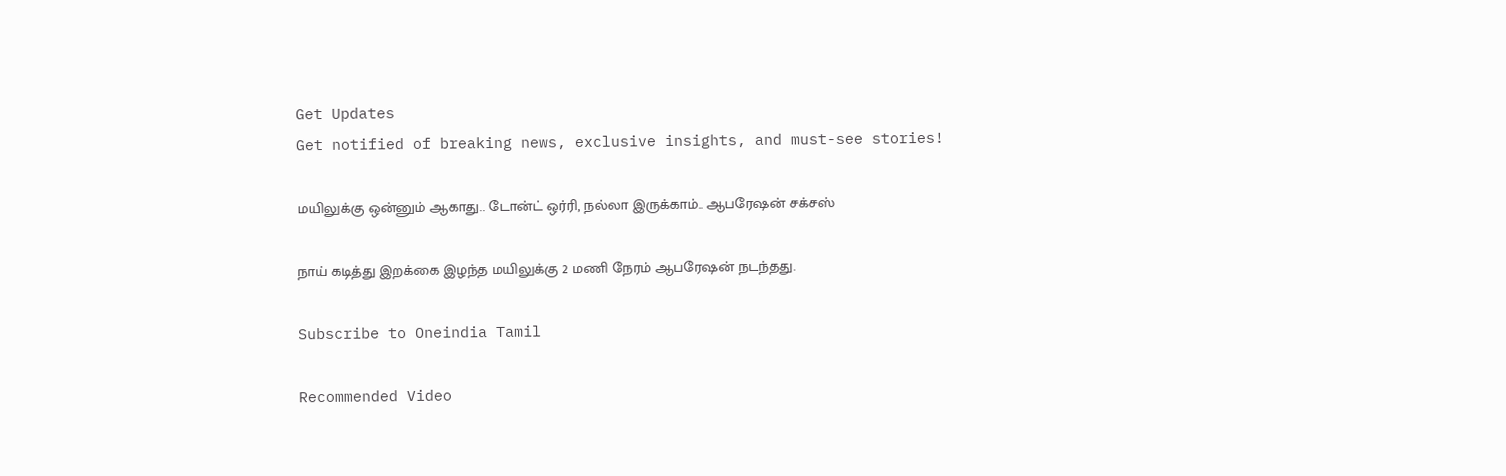Get Updates
Get notified of breaking news, exclusive insights, and must-see stories!

மயிலுக்கு ஒன்னும் ஆகாது.. டோன்ட் ஒர்ரி, நல்லா இருக்காம்.. ஆபரேஷன் சக்சஸ்

நாய் கடித்து இறக்கை இழந்த மயிலுக்கு 2 மணி நேரம் ஆபரேஷன் நடந்தது.

Subscribe to Oneindia Tamil

Recommended Video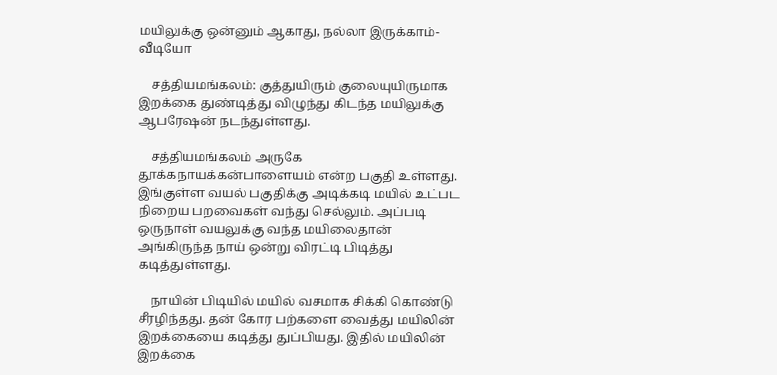மயிலுக்கு ஒன்னும் ஆகாது, நல்லா இருக்காம்-வீடியோ

    சத்தியமங்கலம்: குத்துயிரும் குலையுயிருமாக இறக்கை துண்டித்து விழுந்து கிடந்த மயிலுக்கு ஆபரேஷன் நடந்துள்ளது.

    சத்தியமங்கலம் அருகே தூக்கநாயக்கன்பாளையம் என்ற பகுதி உள்ளது. இங்குள்ள வயல் பகுதிக்கு அடிக்கடி மயில் உட்பட நிறைய பறவைகள் வந்து செல்லும். அப்படி ஒருநாள் வயலுக்கு வந்த மயிலைதான் அங்கிருந்த நாய் ஒன்று விரட்டி பிடித்து கடித்துள்ளது.

    நாயின் பிடியில் மயில் வசமாக சிக்கி கொண்டு சீரழிந்தது. தன் கோர பற்களை வைத்து மயிலின் இறக்கையை கடித்து துப்பியது. இதில் மயிலின் இறக்கை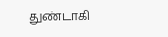துண்டாகி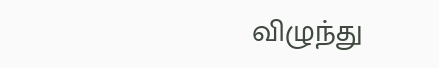விழுந்து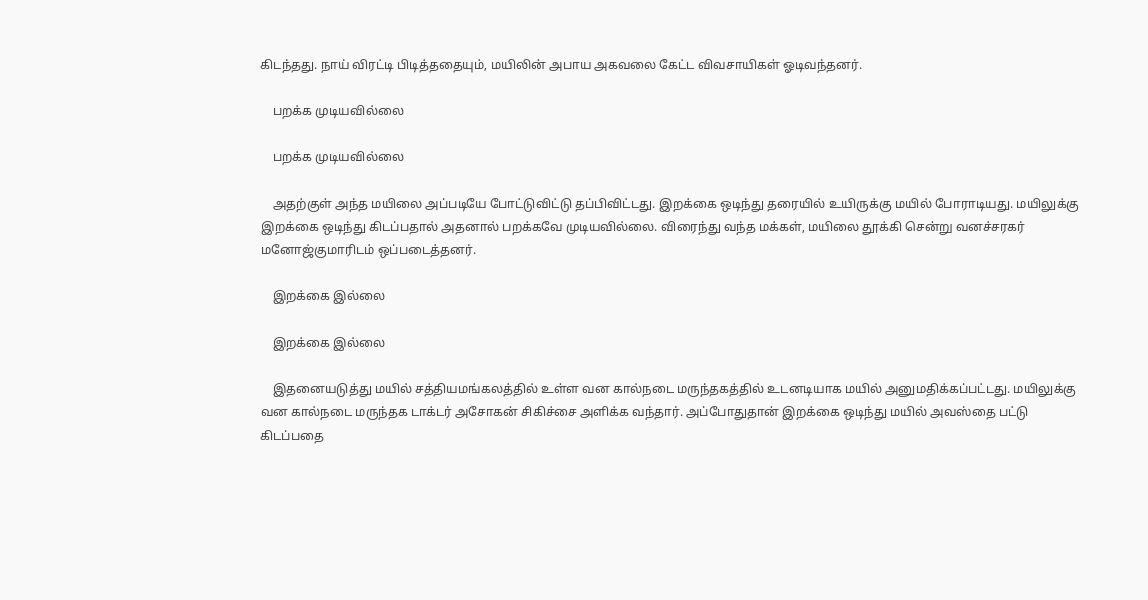கிடந்தது. நாய் விரட்டி பிடித்ததையும், மயிலின் அபாய அகவலை கேட்ட விவசாயிகள் ஓடிவந்தனர்.

    பறக்க முடியவில்லை

    பறக்க முடியவில்லை

    அதற்குள் அந்த மயிலை அப்படியே போட்டுவிட்டு தப்பிவிட்டது. இறக்கை ஒடிந்து தரையில் உயிருக்கு மயில் போராடியது. மயிலுக்கு இறக்கை ஒடிந்து கிடப்பதால் அதனால் பறக்கவே முடியவில்லை. விரைந்து வந்த மக்கள், மயிலை தூக்கி சென்று வனச்சரகர் மனோஜ்குமாரிடம் ஒப்படைத்தனர்.

    இறக்கை இல்லை

    இறக்கை இல்லை

    இதனையடுத்து மயில் சத்தியமங்கலத்தில் உள்ள வன கால்நடை மருந்தகத்தில் உடனடியாக மயில் அனுமதிக்கப்பட்டது. மயிலுக்கு வன கால்நடை மருந்தக டாக்டர் அசோகன் சிகிச்சை அளிக்க வந்தார். அப்போதுதான் இறக்கை ஒடிந்து மயில் அவஸ்தை பட்டு கிடப்பதை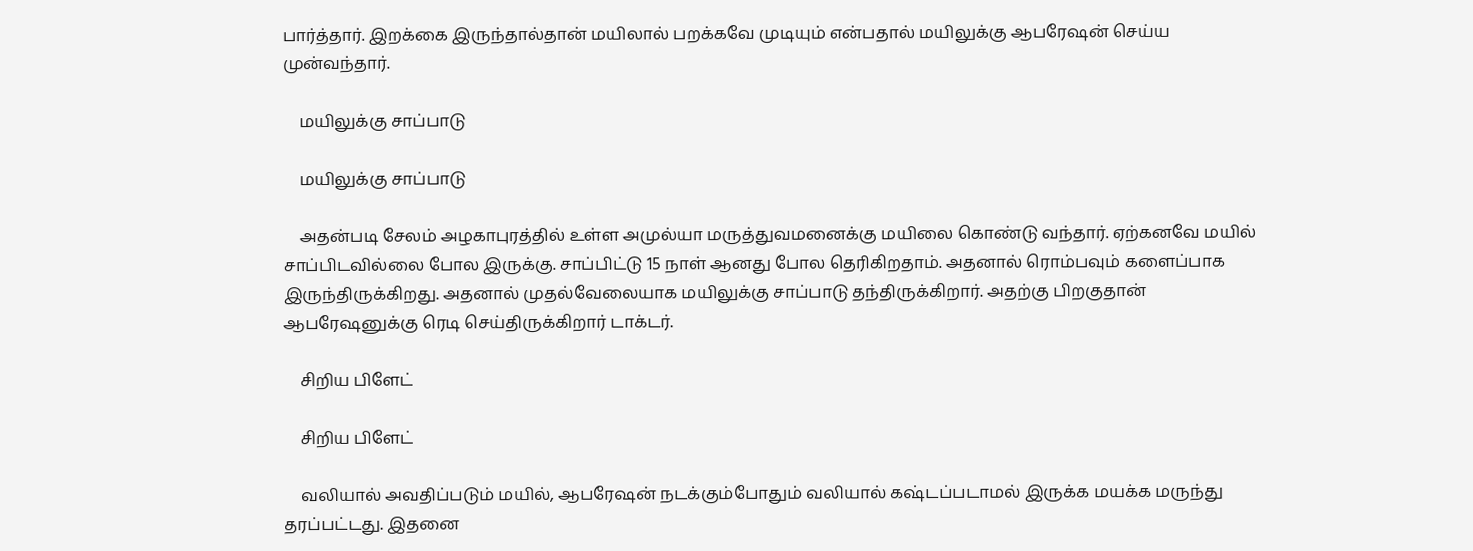பார்த்தார். இறக்கை இருந்தால்தான் மயிலால் பறக்கவே முடியும் என்பதால் மயிலுக்கு ஆபரேஷன் செய்ய முன்வந்தார்.

    மயிலுக்கு சாப்பாடு

    மயிலுக்கு சாப்பாடு

    அதன்படி சேலம் அழகாபுரத்தில் உள்ள அமுல்யா மருத்துவமனைக்கு மயிலை கொண்டு வந்தார். ஏற்கனவே மயில் சாப்பிடவில்லை போல இருக்கு. சாப்பிட்டு 15 நாள் ஆனது போல தெரிகிறதாம். அதனால் ரொம்பவும் களைப்பாக இருந்திருக்கிறது. அதனால் முதல்வேலையாக மயிலுக்கு சாப்பாடு தந்திருக்கிறார். அதற்கு பிறகுதான் ஆபரேஷனுக்கு ரெடி செய்திருக்கிறார் டாக்டர்.

    சிறிய பிளேட்

    சிறிய பிளேட்

    வலியால் அவதிப்படும் மயில், ஆபரேஷன் நடக்கும்போதும் வலியால் கஷ்டப்படாமல் இருக்க மயக்க மருந்து தரப்பட்டது. இதனை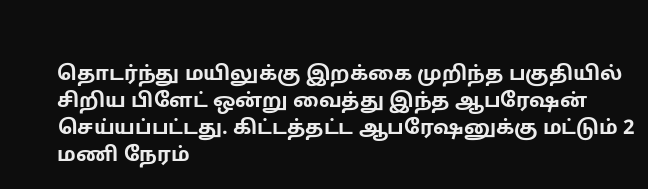தொடர்ந்து மயிலுக்கு இறக்கை முறிந்த பகுதியில் சிறிய பிளேட் ஒன்று வைத்து இந்த ஆபரேஷன் செய்யப்பட்டது. கிட்டத்தட்ட ஆபரேஷனுக்கு மட்டும் 2 மணி நேரம்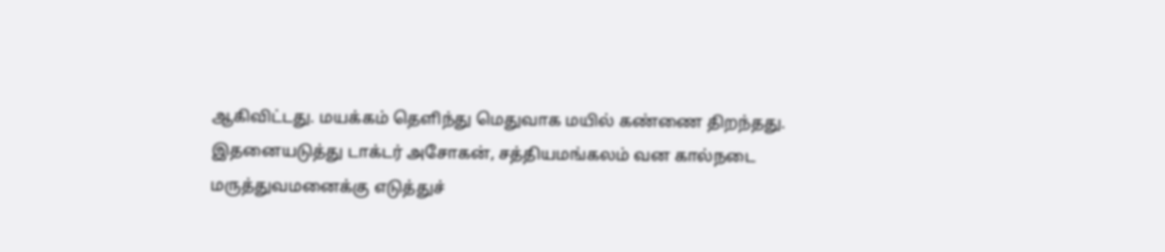ஆகிவிட்டது. மயக்கம் தெளிந்து மெதுவாக மயில் கண்ணை திறந்தது. இதனையடுத்து டாக்டர் அசோகன், சத்தியமங்கலம் வன கால்நடை மருத்துவமனைக்கு எடுத்துச்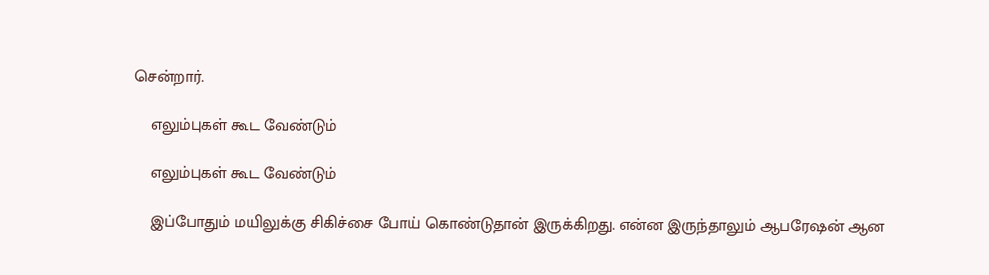சென்றார்.

    எலும்புகள் கூட வேண்டும்

    எலும்புகள் கூட வேண்டும்

    இப்போதும் மயிலுக்கு சிகிச்சை போய் கொண்டுதான் இருக்கிறது. என்ன இருந்தாலும் ஆபரேஷன் ஆன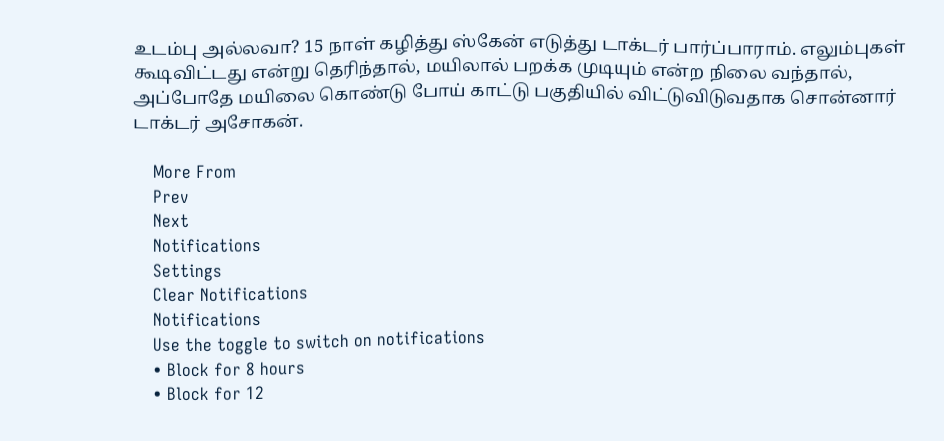உடம்பு அல்லவா? 15 நாள் கழித்து ஸ்கேன் எடுத்து டாக்டர் பார்ப்பாராம். எலும்புகள் கூடிவிட்டது என்று தெரிந்தால், மயிலால் பறக்க முடியும் என்ற நிலை வந்தால், அப்போதே மயிலை கொண்டு போய் காட்டு பகுதியில் விட்டுவிடுவதாக சொன்னார் டாக்டர் அசோகன்.

    More From
    Prev
    Next
    Notifications
    Settings
    Clear Notifications
    Notifications
    Use the toggle to switch on notifications
    • Block for 8 hours
    • Block for 12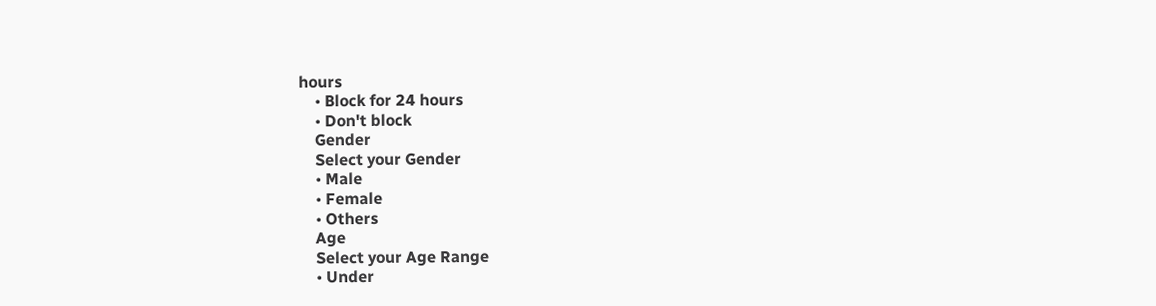hours
    • Block for 24 hours
    • Don't block
    Gender
    Select your Gender
    • Male
    • Female
    • Others
    Age
    Select your Age Range
    • Under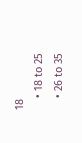18
    • 18 to 25
    • 26 to 35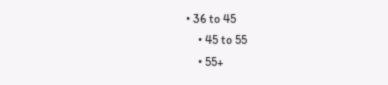• 36 to 45
    • 45 to 55
    • 55+